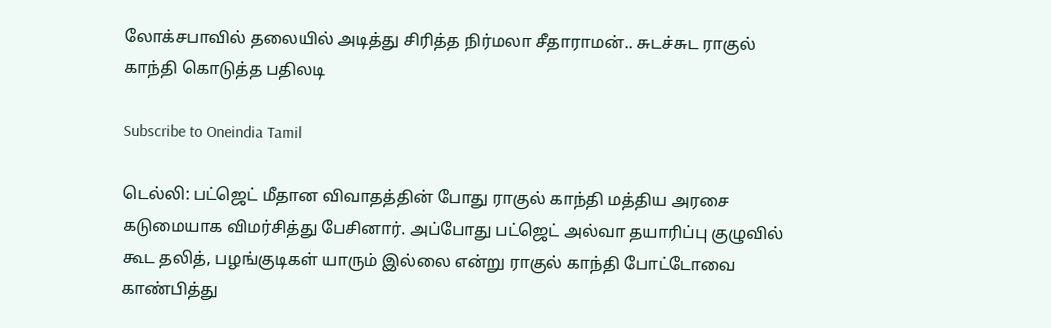லோக்சபாவில் தலையில் அடித்து சிரித்த நிர்மலா சீதாராமன்.. சுடச்சுட ராகுல் காந்தி கொடுத்த பதிலடி

Subscribe to Oneindia Tamil

டெல்லி: பட்ஜெட் மீதான விவாதத்தின் போது ராகுல் காந்தி மத்திய அரசை கடுமையாக விமர்சித்து பேசினார். அப்போது பட்ஜெட் அல்வா தயாரிப்பு குழுவில் கூட தலித், பழங்குடிகள் யாரும் இல்லை என்று ராகுல் காந்தி போட்டோவை காண்பித்து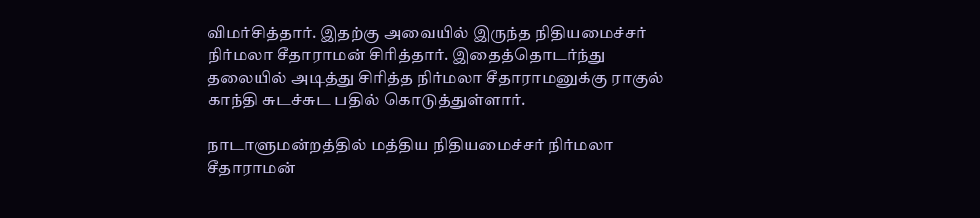விமர்சித்தார். இதற்கு அவையில் இருந்த நிதியமைச்சர் நிர்மலா சீதாராமன் சிரித்தார். இதைத்தொடர்ந்து தலையில் அடித்து சிரித்த நிர்மலா சீதாராமனுக்கு ராகுல் காந்தி சுடச்சுட பதில் கொடுத்துள்ளார்.

நாடாளுமன்றத்தில் மத்திய நிதியமைச்சர் நிர்மலா சீதாராமன்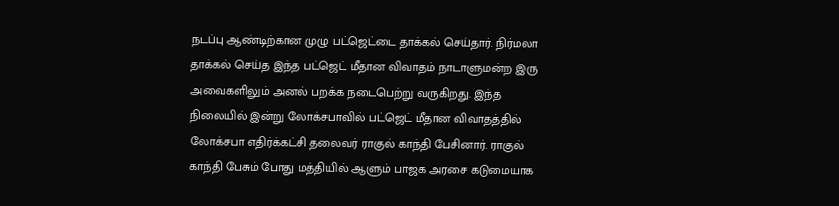நடப்பு ஆண்டிற்கான முழு பட்ஜெட்டை தாக்கல் செய்தார். நிர்மலா தாக்கல் செய்த இந்த பட்ஜெட் மீதான விவாதம் நாடாளுமன்ற இரு அவைகளிலும் அனல் பறக்க நடைபெற்று வருகிறது. இந்த நிலையில் இன்று லோக்சபாவில் பட்ஜெட் மீதான விவாதத்தில் லோக்சபா எதிர்க்கட்சி தலைவர் ராகுல் காந்தி பேசினார். ராகுல் காந்தி பேசும் போது மத்தியில் ஆளும் பாஜக அரசை கடுமையாக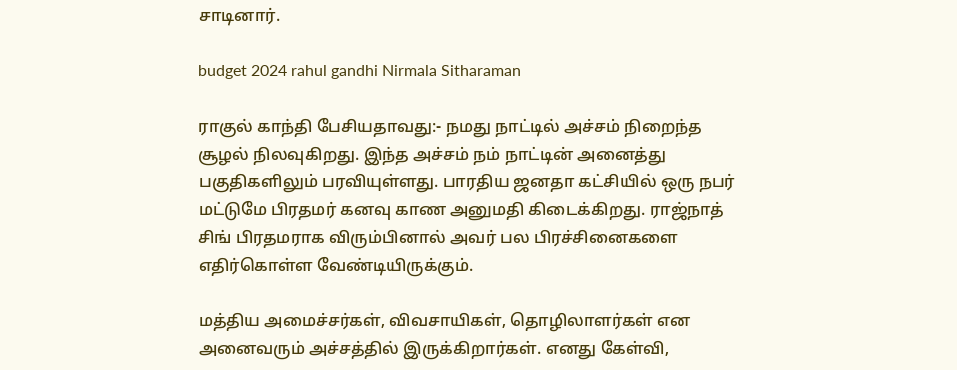சாடினார்.

budget 2024 rahul gandhi Nirmala Sitharaman

ராகுல் காந்தி பேசியதாவது:- நமது நாட்டில் அச்சம் நிறைந்த சூழல் நிலவுகிறது. இந்த அச்சம் நம் நாட்டின் அனைத்து பகுதிகளிலும் பரவியுள்ளது. பாரதிய ஜனதா கட்சியில் ஒரு நபர் மட்டுமே பிரதமர் கனவு காண அனுமதி கிடைக்கிறது. ராஜ்நாத் சிங் பிரதமராக விரும்பினால் அவர் பல பிரச்சினைகளை எதிர்கொள்ள வேண்டியிருக்கும்.

மத்திய அமைச்சர்கள், விவசாயிகள், தொழிலாளர்கள் என அனைவரும் அச்சத்தில் இருக்கிறார்கள். எனது கேள்வி,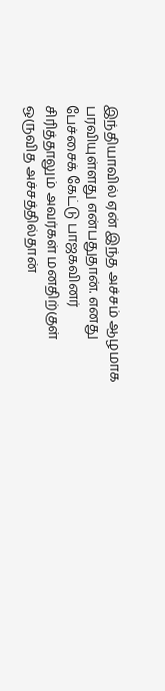இந்தியாவில் ஏன் இந்த அச்சம் ஆழமாக பரவியுள்ளது என்பதுதான். எனது பேச்சைக் கேட்டு பாஜகவினர் சிரித்தாலும் அவர்கள் மனதிற்குள் ஒருவித அச்சத்தில்தான்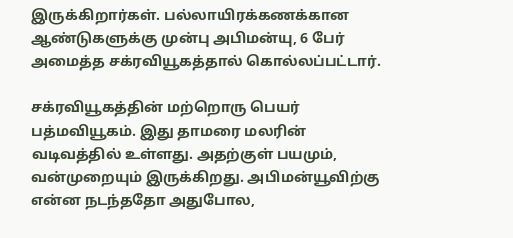இருக்கிறார்கள். பல்லாயிரக்கணக்கான ஆண்டுகளுக்கு முன்பு அபிமன்யு, 6 பேர் அமைத்த சக்ரவியூகத்தால் கொல்லப்பட்டார்.

சக்ரவியூகத்தின் மற்றொரு பெயர் பத்மவியூகம். இது தாமரை மலரின் வடிவத்தில் உள்ளது. அதற்குள் பயமும், வன்முறையும் இருக்கிறது. அபிமன்யூவிற்கு என்ன நடந்ததோ அதுபோல,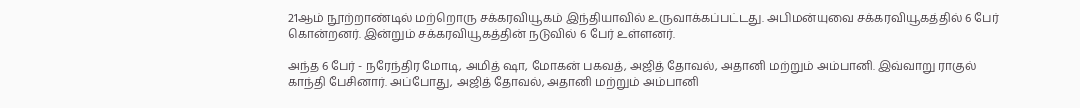21ஆம் நூற்றாண்டில் மற்றொரு சக்கரவியூகம் இந்தியாவில் உருவாக்கப்பட்டது. அபிமன்யுவை சக்கரவியூகத்தில் 6 பேர் கொன்றனர். இன்றும் சக்கரவியூகத்தின் நடுவில் 6 பேர் உள்ளனர்.

அந்த 6 பேர் - நரேந்திர மோடி, அமித் ஷா, மோகன் பகவத், அஜித் தோவல், அதானி மற்றும் அம்பானி. இவ்வாறு ராகுல் காந்தி பேசினார். அப்போது, அஜித் தோவல், அதானி மற்றும் அம்பானி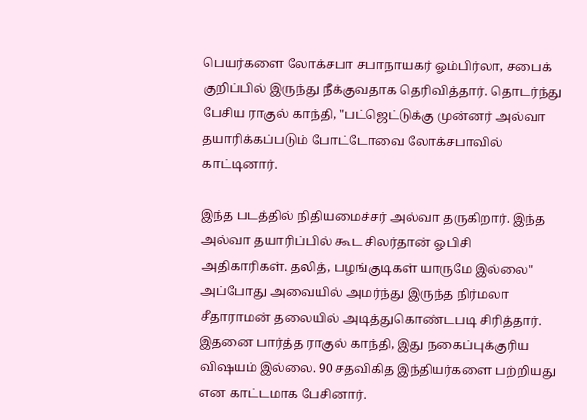பெயர்களை லோக்சபா சபாநாயகர் ஓம்பிர்லா, சபைக் குறிப்பில் இருந்து நீக்குவதாக தெரிவித்தார். தொடர்ந்து பேசிய ராகுல் காந்தி, "பட்ஜெட்டுக்கு முன்னர் அல்வா தயாரிக்கப்படும் போட்டோவை லோக்சபாவில் காட்டினார்.

இந்த படத்தில் நிதியமைச்சர் அல்வா தருகிறார். இந்த அல்வா தயாரிப்பில் கூட சிலர்தான் ஓபிசி அதிகாரிகள். தலித், பழங்குடிகள் யாருமே இல்லை" அப்போது அவையில் அமர்ந்து இருந்த நிர்மலா சீதாராமன் தலையில் அடித்துகொண்டபடி சிரித்தார். இதனை பார்த்த ராகுல் காந்தி, இது நகைப்புக்குரிய விஷயம் இல்லை. 90 சதவிகித இந்தியர்களை பற்றியது என காட்டமாக பேசினார்.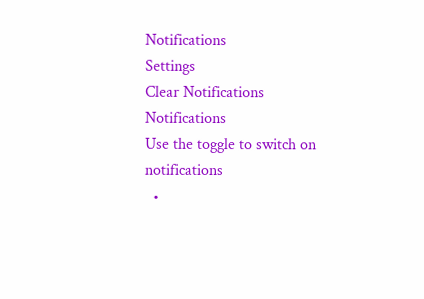Notifications
Settings
Clear Notifications
Notifications
Use the toggle to switch on notifications
  •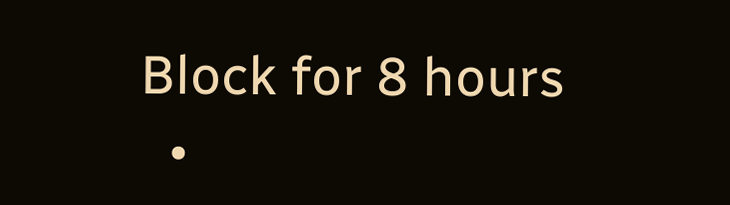Block for 8 hours
  •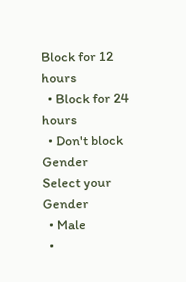Block for 12 hours
  • Block for 24 hours
  • Don't block
Gender
Select your Gender
  • Male
  •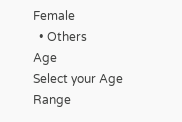Female
  • Others
Age
Select your Age Range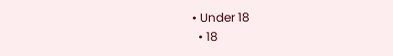• Under 18
  • 18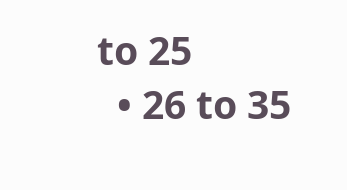to 25
  • 26 to 35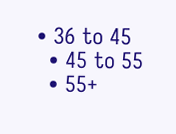• 36 to 45
  • 45 to 55
  • 55+